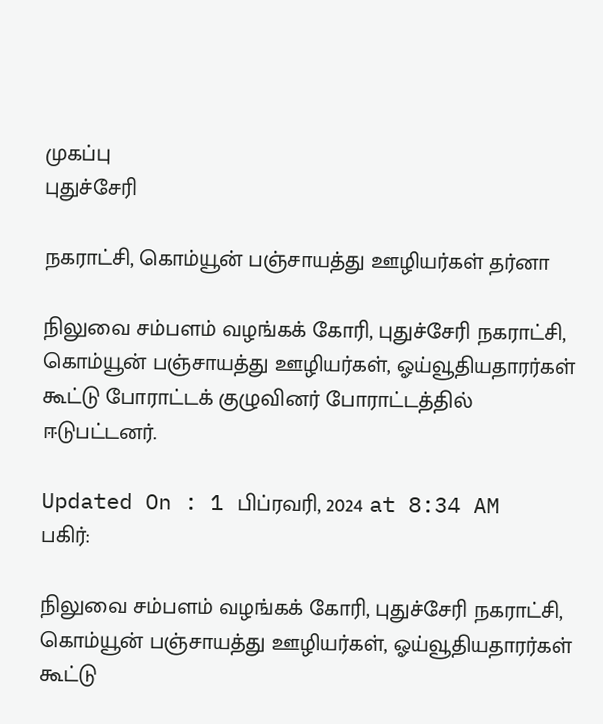முகப்பு
புதுச்சேரி

நகராட்சி, கொம்யூன் பஞ்சாயத்து ஊழியர்கள் தர்னா

நிலுவை சம்பளம் வழங்கக் கோரி, புதுச்சேரி நகராட்சி, கொம்யூன் பஞ்சாயத்து ஊழியர்கள், ஓய்வூதியதாரர்கள் கூட்டு போராட்டக் குழுவினர் போராட்டத்தில் ஈடுபட்டனர்.

Updated On : 1 பிப்ரவரி, 2024 at 8:34 AM
பகிர்:

நிலுவை சம்பளம் வழங்கக் கோரி, புதுச்சேரி நகராட்சி, கொம்யூன் பஞ்சாயத்து ஊழியர்கள், ஓய்வூதியதாரர்கள் கூட்டு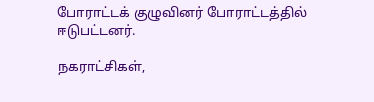போராட்டக் குழுவினர் போராட்டத்தில் ஈடுபட்டனர்.

நகராட்சிகள்,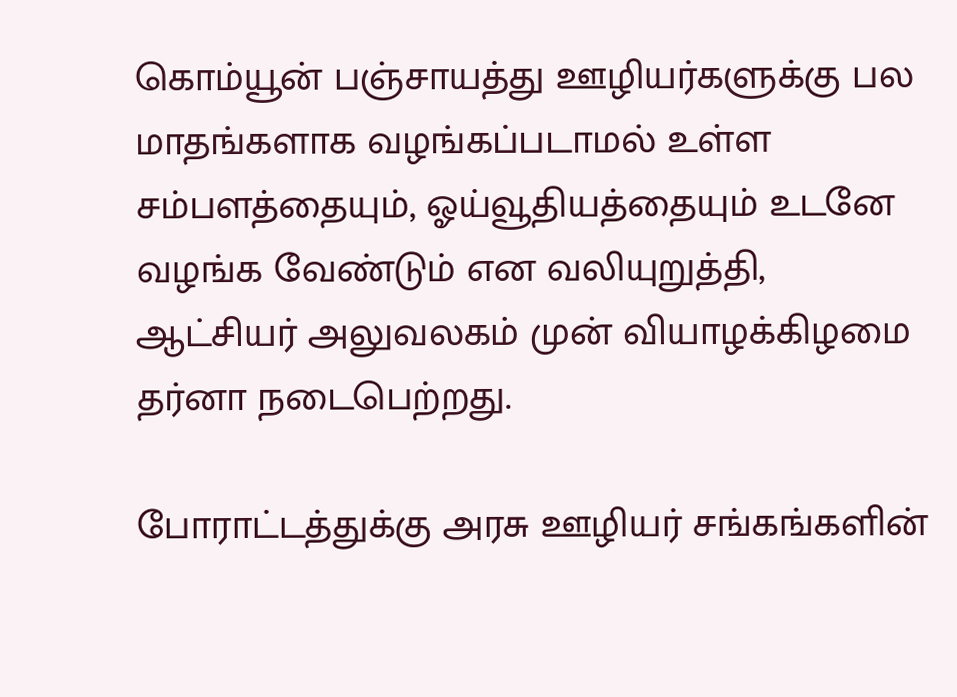கொம்யூன் பஞ்சாயத்து ஊழியர்களுக்கு பல மாதங்களாக வழங்கப்படாமல் உள்ள சம்பளத்தையும், ஓய்வூதியத்தையும் உடனே வழங்க வேண்டும் என வலியுறுத்தி, ஆட்சியர் அலுவலகம் முன் வியாழக்கிழமை தர்னா நடைபெற்றது.

போராட்டத்துக்கு அரசு ஊழியர் சங்கங்களின்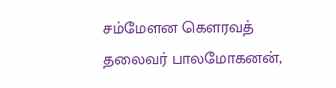சம்மேளன கௌரவத் தலைவர் பாலமோகனன்,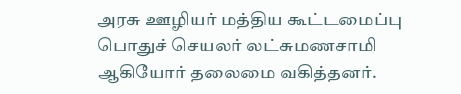அரசு ஊழியர் மத்திய கூட்டமைப்பு பொதுச் செயலர் லட்சுமணசாமி ஆகியோர் தலைமை வகித்தனர்.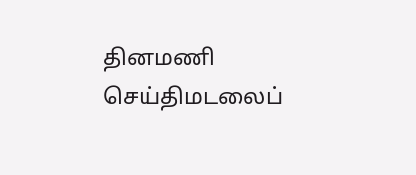தினமணி செய்திமடலைப்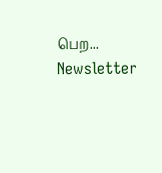பெற... Newsletter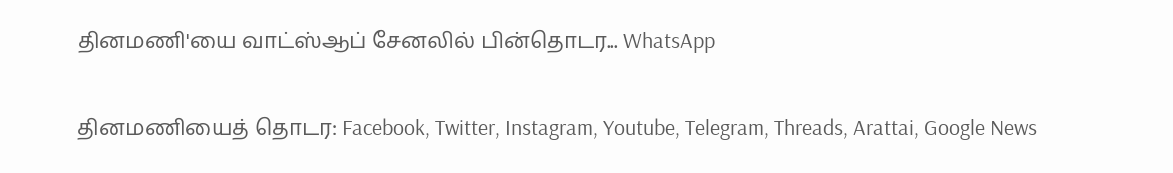தினமணி'யை வாட்ஸ்ஆப் சேனலில் பின்தொடர... WhatsApp

தினமணியைத் தொடர: Facebook, Twitter, Instagram, Youtube, Telegram, Threads, Arattai, Google News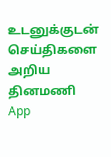உடனுக்குடன் செய்திகளை அறிய தினமணி App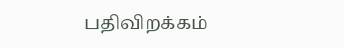பதிவிறக்கம்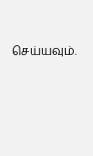செய்யவும்.